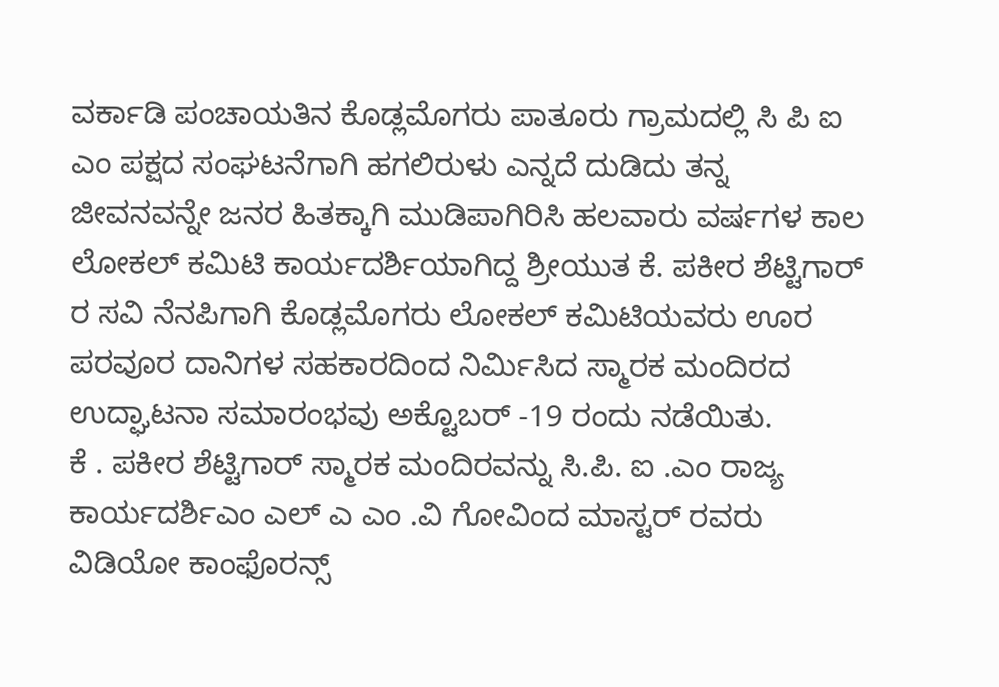ವರ್ಕಾಡಿ ಪಂಚಾಯತಿನ ಕೊಡ್ಲಮೊಗರು ಪಾತೂರು ಗ್ರಾಮದಲ್ಲಿ ಸಿ ಪಿ ಐ ಎಂ ಪಕ್ಷದ ಸಂಘಟನೆಗಾಗಿ ಹಗಲಿರುಳು ಎನ್ನದೆ ದುಡಿದು ತನ್ನ ಜೀವನವನ್ನೇ ಜನರ ಹಿತಕ್ಕಾಗಿ ಮುಡಿಪಾಗಿರಿಸಿ ಹಲವಾರು ವರ್ಷಗಳ ಕಾಲ ಲೋಕಲ್ ಕಮಿಟಿ ಕಾರ್ಯದರ್ಶಿಯಾಗಿದ್ದ ಶ್ರೀಯುತ ಕೆ. ಪಕೀರ ಶೆಟ್ಟಿಗಾರ್ ರ ಸವಿ ನೆನಪಿಗಾಗಿ ಕೊಡ್ಲಮೊಗರು ಲೋಕಲ್ ಕಮಿಟಿಯವರು ಊರ ಪರವೂರ ದಾನಿಗಳ ಸಹಕಾರದಿಂದ ನಿರ್ಮಿಸಿದ ಸ್ಮಾರಕ ಮಂದಿರದ ಉದ್ಘಾಟನಾ ಸಮಾರಂಭವು ಅಕ್ಟೊಬರ್ -19 ರಂದು ನಡೆಯಿತು.
ಕೆ . ಪಕೀರ ಶೆಟ್ಟಿಗಾರ್ ಸ್ಮಾರಕ ಮಂದಿರವನ್ನು ಸಿ.ಪಿ. ಐ .ಎಂ ರಾಜ್ಯ ಕಾರ್ಯದರ್ಶಿಎಂ ಎಲ್ ಎ ಎಂ .ವಿ ಗೋವಿಂದ ಮಾಸ್ಟರ್ ರವರು ವಿಡಿಯೋ ಕಾಂಫೊರನ್ಸ್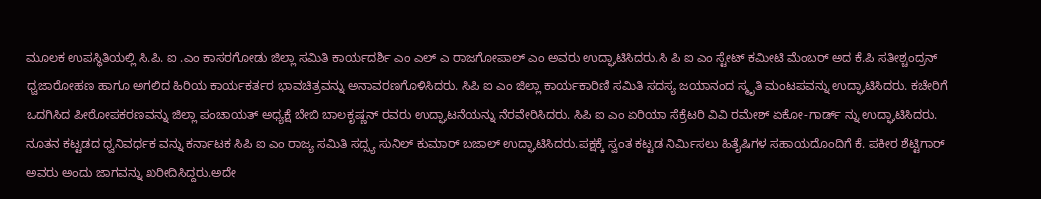ಮೂಲಕ ಉಪಸ್ಥಿತಿಯಲ್ಲಿ ಸಿ.ಪಿ. ಐ .ಎಂ ಕಾಸರಗೋಡು ಜಿಲ್ಲಾ ಸಮಿತಿ ಕಾರ್ಯದರ್ಶಿ ಎಂ ಎಲ್ ಎ ರಾಜಗೋಪಾಲ್ ಎಂ ಅವರು ಉದ್ಘಾಟಿಸಿದರು.ಸಿ ಪಿ ಐ ಎಂ ಸ್ಟೇಟ್ ಕಮೀಟಿ ಮೆಂಬರ್ ಅದ ಕೆ.ಪಿ ಸತೀಶ್ಚಂದ್ರನ್ ಧ್ವಜಾರೋಹಣ ಹಾಗೂ ಅಗಲಿದ ಹಿರಿಯ ಕಾರ್ಯಕರ್ತರ ಭಾವಚಿತ್ರವನ್ನು ಅನಾವರಣಗೊಳಿಸಿದರು. ಸಿಪಿ ಐ ಎಂ ಜಿಲ್ಲಾ ಕಾರ್ಯಕಾರಿಣಿ ಸಮಿತಿ ಸದಸ್ಯ ಜಯಾನಂದ ಸ್ಮೃತಿ ಮಂಟಪವನ್ನು ಉದ್ಘಾಟಿಸಿದರು. ಕಚೇರಿಗೆ ಒದಗಿಸಿದ ಪೀಠೋಪಕರಣವನ್ನು ಜಿಲ್ಲಾ ಪಂಚಾಯತ್ ಅಧ್ಯಕ್ಷೆ ಬೇಬಿ ಬಾಲಕೃಷ್ಣನ್ ರವರು ಉದ್ಘಾಟನೆಯನ್ನು ನೆರವೇರಿಸಿದರು. ಸಿಪಿ ಐ ಎಂ ಏರಿಯಾ ಸೆಕ್ರೆಟರಿ ವಿವಿ ರಮೇಶ್ ಏಕೋ-ಗಾರ್ಡ್ ನ್ನು ಉದ್ಘಾಟಿಸಿದರು.
ನೂತನ ಕಟ್ಟಡದ ಧ್ವನಿವರ್ಧಕ ವನ್ನು ಕರ್ನಾಟಕ ಸಿಪಿ ಐ ಎಂ ರಾಜ್ಯ ಸಮಿತಿ ಸದ್ಸ್ಯ ಸುನಿಲ್ ಕುಮಾರ್ ಬಜಾಲ್ ಉದ್ಘಾಟಿಸಿದರು.ಪಕ್ಷಕ್ಕೆ ಸ್ವಂತ ಕಟ್ಟಡ ನಿರ್ಮಿಸಲು ಹಿತೈಷಿಗಳ ಸಹಾಯದೊಂದಿಗೆ ಕೆ. ಪಕೀರ ಶೆಟ್ಟಿಗಾರ್ ಅವರು ಅಂದು ಜಾಗವನ್ನು ಖರೀದಿಸಿದ್ದರು.ಅದೇ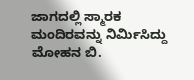ಜಾಗದಲ್ಲಿ ಸ್ಮಾರಕ ಮಂದಿರವನ್ನು ನಿರ್ಮಿಸಿದ್ದು ಮೋಹನ ಬಿ.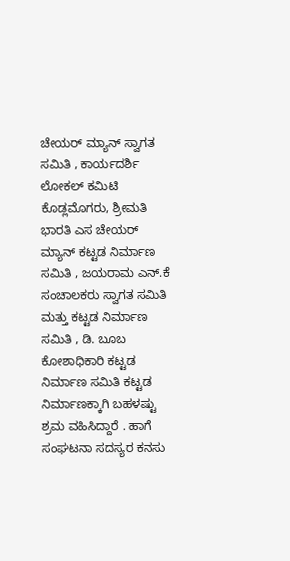ಚೇಯರ್ ಮ್ಯಾನ್ ಸ್ವಾಗತ ಸಮಿತಿ , ಕಾರ್ಯದರ್ಶಿ ಲೋಕಲ್ ಕಮಿಟಿ ಕೊಡ್ಲಮೊಗರು, ಶ್ರೀಮತಿ ಭಾರತಿ ಎಸ ಚೇಯರ್ ಮ್ಯಾನ್ ಕಟ್ಟಡ ನಿರ್ಮಾಣ ಸಮಿತಿ , ಜಯರಾಮ ಎನ್.ಕೆ ಸಂಚಾಲಕರು ಸ್ವಾಗತ ಸಮಿತಿ ಮತ್ತು ಕಟ್ಟಡ ನಿರ್ಮಾಣ ಸಮಿತಿ , ಡಿ. ಬೂಬ ಕೋಶಾಧಿಕಾರಿ ಕಟ್ಟಡ ನಿರ್ಮಾಣ ಸಮಿತಿ ಕಟ್ಟಡ ನಿರ್ಮಾಣಕ್ಕಾಗಿ ಬಹಳಷ್ಟು ಶ್ರಮ ವಹಿಸಿದ್ದಾರೆ . ಹಾಗೆ ಸಂಘಟನಾ ಸದಸ್ಯರ ಕನಸು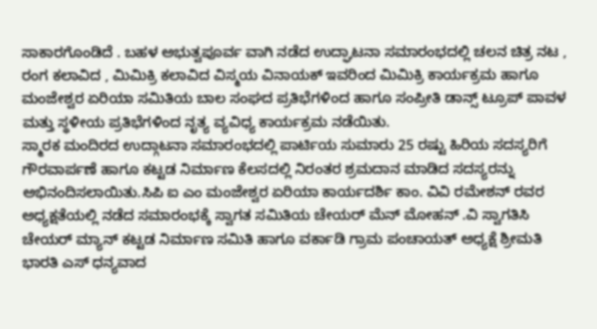ಸಾಕಾರಗೊಂಡಿದೆ . ಬಹಳ ಅಭುತ್ವಪೂರ್ವ ವಾಗಿ ನಡೆದ ಉದ್ಘಾಟನಾ ಸಮಾರಂಭದಲ್ಲಿ ಚಲನ ಚಿತ್ರ ನಟ , ರಂಗ ಕಲಾವಿದ , ಮಿಮಿಕ್ರಿ ಕಲಾವಿದ ವಿಸ್ಮಯ ವಿನಾಯಕ್ ಇವರಿಂದ ಮಿಮಿಕ್ರಿ ಕಾರ್ಯಕ್ರಮ ಹಾಗೂ ಮಂಜೇಶ್ವರ ಏರಿಯಾ ಸಮಿತಿಯ ಬಾಲ ಸಂಘದ ಪ್ರತಿಭೆಗಳಿಂದ ಹಾಗೂ ಸಂಪ್ರೀತಿ ಡಾನ್ಸ್ ಟ್ರೂಪ್ ಪಾವಳ ಮತ್ತು ಸ್ಥಳೀಯ ಪ್ರತಿಭೆಗಳಿಂದ ನೃತ್ಯ ವ್ಯವಿಧ್ಯ ಕಾರ್ಯಕ್ರಮ ನಡೆಯಿತು.
ಸ್ಮಾರಕ ಮಂದಿರದ ಉದ್ಗಾಟನಾ ಸಮಾರಂಭದಲ್ಲಿ ಪಾರ್ಟಿಯ ಸುಮಾರು 25 ರಷ್ಟು ಹಿರಿಯ ಸದಸ್ಯರಿಗೆ ಗೌರವಾರ್ಪಣೆ ಹಾಗೂ ಕಟ್ಟಡ ನಿರ್ಮಾಣ ಕೆಲಸದಲ್ಲಿ ನಿರಂತರ ಶ್ರಮದಾನ ಮಾಡಿದ ಸದಸ್ಯರನ್ನು ಅಭಿನಂದಿಸಲಾಯಿತು.ಸಿಪಿ ಐ ಎಂ ಮಂಜೇಶ್ವರ ಏರಿಯಾ ಕಾರ್ಯದರ್ಶಿ ಕಾಂ. ವಿವಿ ರಮೇಶನ್ ರವರ ಅಧ್ಯಕ್ಷತೆಯಲ್ಲಿ ನಡೆದ ಸಮಾರಂಭಕ್ಕೆ ಸ್ವಾಗತ ಸಮಿತಿಯ ಚೇಯರ್ ಮೆನ್ ಮೋಹನ್ .ವಿ ಸ್ವಾಗತಿಸಿ ಚೇಯರ್ ಮ್ಯಾನ್ ಕಟ್ಟಡ ನಿರ್ಮಾಣ ಸಮಿತಿ ಹಾಗೂ ವರ್ಕಾಡಿ ಗ್ರಾಮ ಪಂಚಾಯತ್ ಅಧ್ಯಕ್ಷೆ ಶ್ರೀಮತಿ ಭಾರತಿ ಎಸ್ ಧನ್ಯವಾದ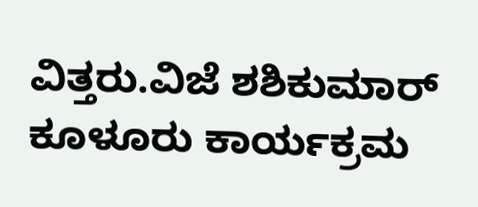ವಿತ್ತರು.ವಿಜೆ ಶಶಿಕುಮಾರ್ ಕೂಳೂರು ಕಾರ್ಯಕ್ರಮ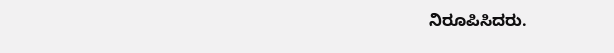ನಿರೂಪಿಸಿದರು.